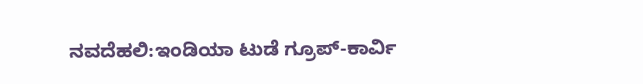ನವದೆಹಲಿ:ಇಂಡಿಯಾ ಟುಡೆ ಗ್ರೂಪ್-ಕಾರ್ವಿ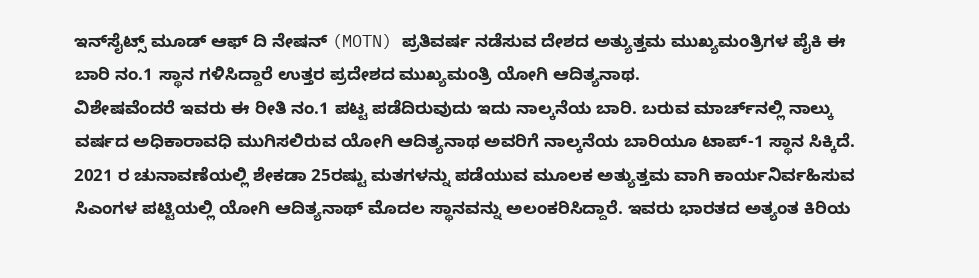ಇನ್‌ಸೈಟ್ಸ್ ಮೂಡ್ ಆಫ್ ದಿ ನೇಷನ್ (MOTN) ಪ್ರತಿವರ್ಷ ನಡೆಸುವ ದೇಶದ ಅತ್ಯುತ್ತಮ ಮುಖ್ಯಮಂತ್ರಿಗಳ ಪೈಕಿ ಈ ಬಾರಿ ನಂ.1 ಸ್ಥಾನ ಗಳಿಸಿದ್ದಾರೆ ಉತ್ತರ ಪ್ರದೇಶದ ಮುಖ್ಯಮಂತ್ರಿ ಯೋಗಿ ಆದಿತ್ಯನಾಥ.
ವಿಶೇಷವೆಂದರೆ ಇವರು ಈ ರೀತಿ ನಂ.1 ಪಟ್ಟ ಪಡೆದಿರುವುದು ಇದು ನಾಲ್ಕನೆಯ ಬಾರಿ. ಬರುವ ಮಾರ್ಚ್‌ನಲ್ಲಿ ನಾಲ್ಕು ವರ್ಷದ ಅಧಿಕಾರಾವಧಿ ಮುಗಿಸಲಿರುವ ಯೋಗಿ ಆದಿತ್ಯನಾಥ ಅವರಿಗೆ ನಾಲ್ಕನೆಯ ಬಾರಿಯೂ ಟಾಪ್‌-1 ಸ್ಥಾನ ಸಿಕ್ಕಿದೆ.
2021 ರ ಚುನಾವಣೆಯಲ್ಲಿ ಶೇಕಡಾ 25ರಷ್ಟು ಮತಗಳನ್ನು ಪಡೆಯುವ ಮೂಲಕ ಅತ್ಯುತ್ತಮ ವಾಗಿ ಕಾರ್ಯನಿರ್ವಹಿಸುವ ಸಿಎಂಗಳ ಪಟ್ಟಿಯಲ್ಲಿ ಯೋಗಿ ಆದಿತ್ಯನಾಥ್ ಮೊದಲ ಸ್ಥಾನವನ್ನು ಅಲಂಕರಿಸಿದ್ದಾರೆ. ಇವರು ಭಾರತದ ಅತ್ಯಂತ ಕಿರಿಯ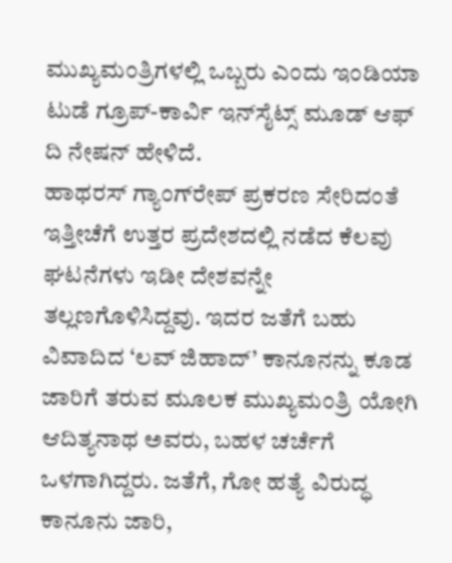ಮುಖ್ಯಮಂತ್ರಿಗಳಲ್ಲಿ ಒಬ್ಬರು ಎಂದು ಇಂಡಿಯಾ ಟುಡೆ ಗ್ರೂಪ್-ಕಾರ್ವಿ ಇನ್‌ಸೈಟ್ಸ್ ಮೂಡ್ ಆಫ್ ದಿ ನೇಷನ್ ಹೇಳಿದೆ.
ಹಾಥರಸ್‌ ಗ್ಯಾಂಗ್‌ರೇಪ್‌ ಪ್ರಕರಣ ಸೇರಿದಂತೆ ಇತ್ತೀಚೆಗೆ ಉತ್ತರ ಪ್ರದೇಶದಲ್ಲಿ ನಡೆದ ಕೆಲವು ಘಟನೆಗಳು ಇಡೀ ದೇಶವನ್ನೇ ತಲ್ಲಣಗೊಳಿಸಿದ್ದವು. ಇದರ ಜತೆಗೆ ಬಹು ವಿವಾದಿದ ‘ಲವ್ ಜಿಹಾದ್’ ಕಾನೂನನ್ನು ಕೂಡ ಜಾರಿಗೆ ತರುವ ಮೂಲಕ ಮುಖ್ಯಮಂತ್ರಿ ಯೋಗಿ ಆದಿತ್ಯನಾಥ ಅವರು, ಬಹಳ ಚರ್ಚೆಗೆ ಒಳಗಾಗಿದ್ದರು. ಜತೆಗೆ, ಗೋ ಹತ್ಯೆ ವಿರುದ್ಧ ಕಾನೂನು ಜಾರಿ,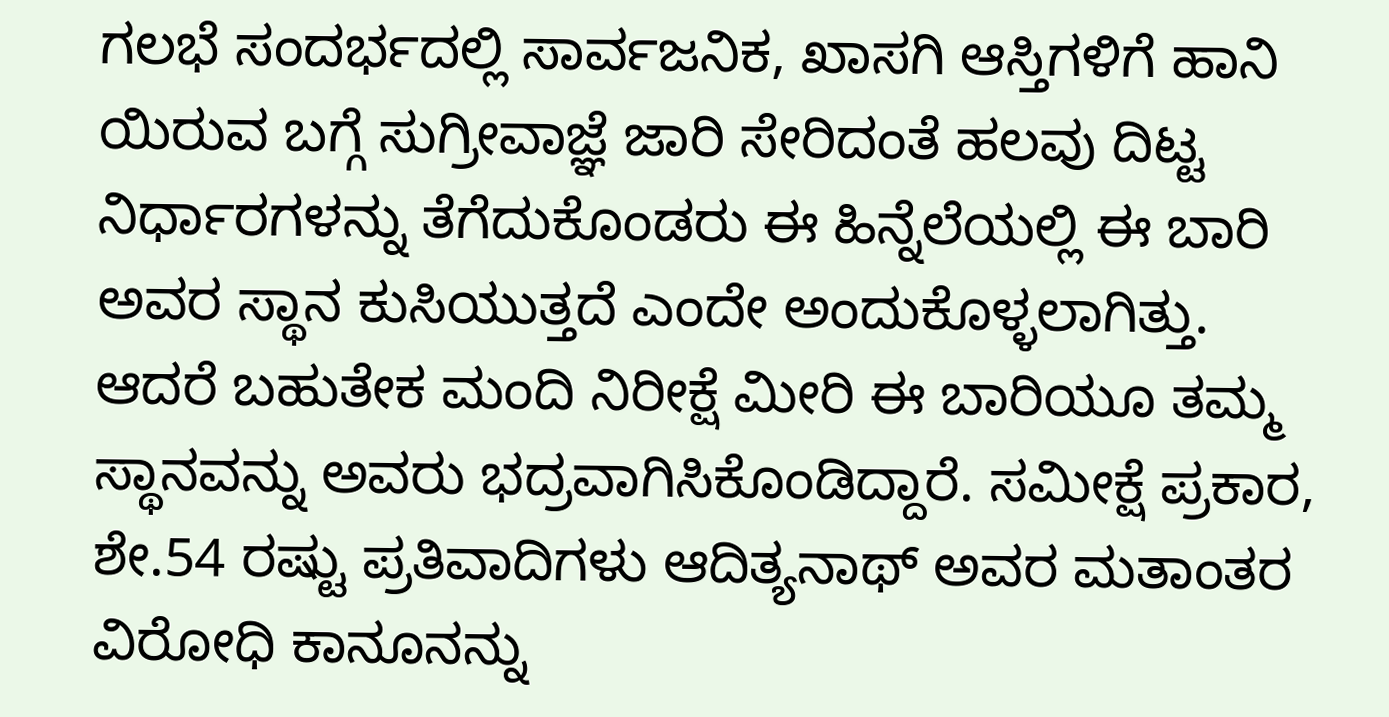ಗಲಭೆ ಸಂದರ್ಭದಲ್ಲಿ ಸಾರ್ವಜನಿಕ, ಖಾಸಗಿ ಆಸ್ತಿಗಳಿಗೆ ಹಾನಿ ಯಿರುವ ಬಗ್ಗೆ ಸುಗ್ರೀವಾಜ್ಞೆ ಜಾರಿ ಸೇರಿದಂತೆ ಹಲವು ದಿಟ್ಟ ನಿರ್ಧಾರಗಳನ್ನು ತೆಗೆದುಕೊಂಡರು ಈ ಹಿನ್ನೆಲೆಯಲ್ಲಿ ಈ ಬಾರಿ ಅವರ ಸ್ಥಾನ ಕುಸಿಯುತ್ತದೆ ಎಂದೇ ಅಂದುಕೊಳ್ಳಲಾಗಿತ್ತು.
ಆದರೆ ಬಹುತೇಕ ಮಂದಿ ನಿರೀಕ್ಷೆ ಮೀರಿ ಈ ಬಾರಿಯೂ ತಮ್ಮ ಸ್ಥಾನವನ್ನು ಅವರು ಭದ್ರವಾಗಿಸಿಕೊಂಡಿದ್ದಾರೆ. ಸಮೀಕ್ಷೆ ಪ್ರಕಾರ, ಶೇ.54 ರಷ್ಟು ಪ್ರತಿವಾದಿಗಳು ಆದಿತ್ಯನಾಥ್ ಅವರ ಮತಾಂತರ ವಿರೋಧಿ ಕಾನೂನನ್ನು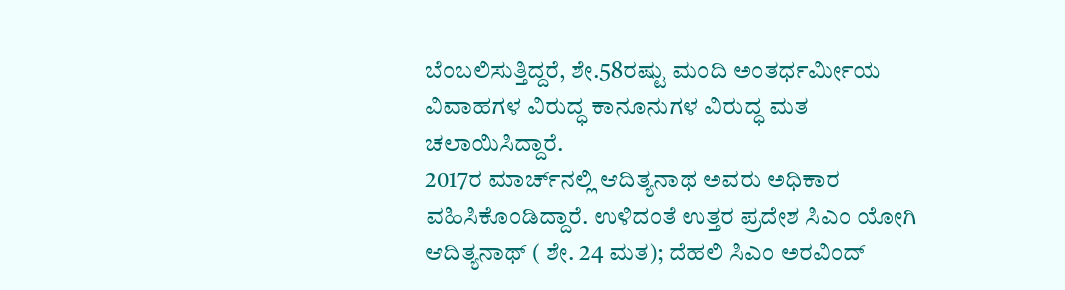ಬೆಂಬಲಿಸುತ್ತಿದ್ದರೆ, ಶೇ.58ರಷ್ಟು ಮಂದಿ ಅಂತರ್ಧರ್ಮೀಯ ವಿವಾಹಗಳ ವಿರುದ್ಧ ಕಾನೂನುಗಳ ವಿರುದ್ಧ ಮತ ಚಲಾಯಿಸಿದ್ದಾರೆ.
2017ರ ಮಾರ್ಚ್‌ನಲ್ಲಿ ಆದಿತ್ಯನಾಥ ಅವರು ಅಧಿಕಾರ ವಹಿಸಿಕೊಂಡಿದ್ದಾರೆ. ಉಳಿದಂತೆ ಉತ್ತರ ಪ್ರದೇಶ ಸಿಎಂ ಯೋಗಿ ಆದಿತ್ಯನಾಥ್ ( ಶೇ. 24 ಮತ); ದೆಹಲಿ ಸಿಎಂ ಅರವಿಂದ್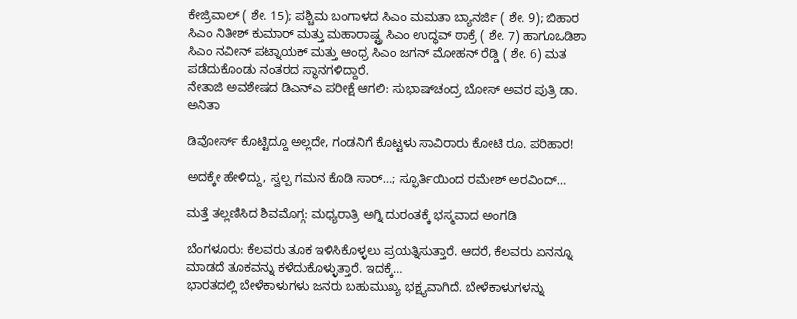ಕೇಜ್ರಿವಾಲ್ ( ಶೇ. 15); ಪಶ್ಚಿಮ ಬಂಗಾಳದ ಸಿಎಂ ಮಮತಾ ಬ್ಯಾನರ್ಜಿ ( ಶೇ. 9); ಬಿಹಾರ ಸಿಎಂ ನಿತೀಶ್ ಕುಮಾರ್ ಮತ್ತು ಮಹಾರಾಷ್ಟ್ರ ಸಿಎಂ ಉದ್ಧವ್ ಠಾಕ್ರೆ ( ಶೇ. 7) ಹಾಗೂಒಡಿಶಾ ಸಿಎಂ ನವೀನ್ ಪಟ್ನಾಯಕ್ ಮತ್ತು ಆಂಧ್ರ ಸಿಎಂ ಜಗನ್ ಮೋಹನ್ ರೆಡ್ಡಿ ( ಶೇ. 6) ಮತ ಪಡೆದುಕೊಂಡು ನಂತರದ ಸ್ಥಾನಗಳಿದ್ದಾರೆ.
ನೇತಾಜಿ ಅವಶೇಷದ ಡಿಎನ್‌ಎ ಪರೀಕ್ಷೆ ಆಗಲಿ: ಸುಭಾಷ್‌ಚಂದ್ರ ಬೋಸ್ ಅವರ ಪುತ್ರಿ ಡಾ. ಅನಿತಾ

ಡಿವೋರ್ಸ್‌ ಕೊಟ್ಟಿದ್ದೂ ಅಲ್ಲದೇ, ಗಂಡನಿಗೆ ಕೊಟ್ಟಳು ಸಾವಿರಾರು ಕೋಟಿ ರೂ. ಪರಿಹಾರ!

ಅದಕ್ಕೇ ಹೇಳಿದ್ದು, ಸ್ವಲ್ಪ ಗಮನ ಕೊಡಿ ಸಾರ್…; ಸ್ಫೂರ್ತಿಯಿಂದ ರಮೇಶ್ ಅರವಿಂದ್…

ಮತ್ತೆ ತಲ್ಲಣಿಸಿದ ಶಿವಮೊಗ್ಗ: ಮಧ್ಯರಾತ್ರಿ ಅಗ್ನಿ ದುರಂತಕ್ಕೆ ಭಸ್ಮವಾದ ಅಂಗಡಿ

ಬೆಂಗಳೂರು: ಕೆಲವರು ತೂಕ ಇಳಿಸಿಕೊಳ್ಳಲು ಪ್ರಯತ್ನಿಸುತ್ತಾರೆ. ಆದರೆ, ಕೆಲವರು ಏನನ್ನೂ ಮಾಡದೆ ತೂಕವನ್ನು ಕಳೆದುಕೊಳ್ಳುತ್ತಾರೆ. ಇದಕ್ಕೆ…
ಭಾರತದಲ್ಲಿ ಬೇಳೆಕಾಳುಗಳು ಜನರು ಬಹುಮುಖ್ಯ ಭಕ್ಷ್ಯವಾಗಿದೆ. ಬೇಳೆಕಾಳುಗಳನ್ನು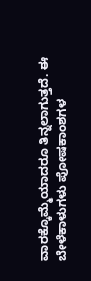ವಾರಕ್ಕೊಮ್ಮೆಯಾದರೂ ತಿನ್ನಲಾಗುತ್ತದೆ. ಈ ಬೇಳೆಕಾಳುಗಳು ಪೋಷಕಾಂಶಗಳ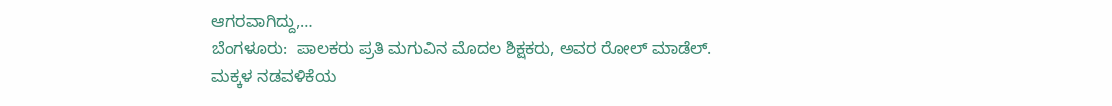ಆಗರವಾಗಿದ್ದು,…
ಬೆಂಗಳೂರು:  ಪಾಲಕರು ಪ್ರತಿ ಮಗುವಿನ ಮೊದಲ ಶಿಕ್ಷಕರು, ಅವರ ರೋಲ್ ಮಾಡೆಲ್. ಮಕ್ಕಳ ನಡವಳಿಕೆಯ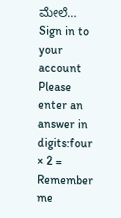ಮೇಲೆ…
Sign in to your account
Please enter an answer in digits:four × 2 =
Remember me